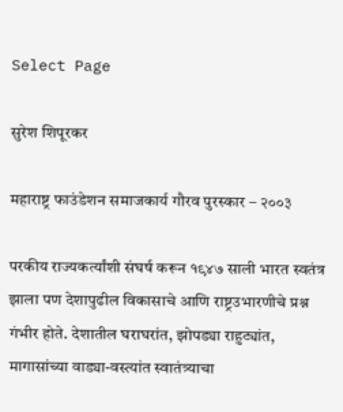Select Page

सुरेश शिपूरकर

महाराष्ट्र फाउंडेशन समाजकार्य गौरव पुरस्कार – २००३

परकीय राज्यकर्त्यांशी संघर्ष करून १९४७ साली भारत स्वतंत्र झाला पण देशापुढील विकासाचे आणि राष्ट्रउभारणीचे प्रश्न गंभीर होते. देशातील घराघरांत, झोपड्या राहुट्यांत, मागासांच्या वाड्या-वस्त्यांत स्वातंत्र्याचा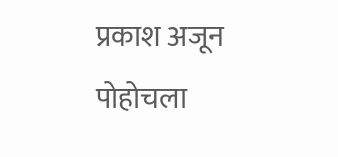प्रकाश अजून पोहोचला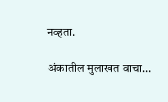नव्हता.

अंकातील मुलाखत वाचा…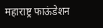महाराष्ट्र फाऊंडेशन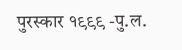पुरस्कार १९९९ -पु.ल.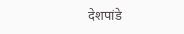देशपांडे